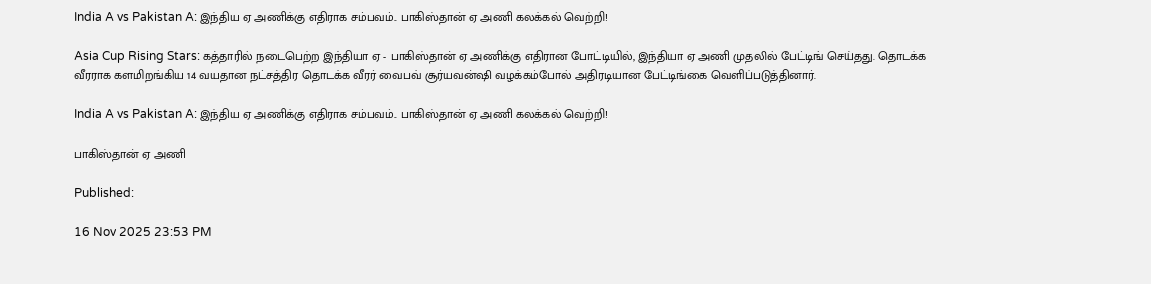India A vs Pakistan A: இந்திய ஏ அணிக்கு எதிராக சம்பவம்.. பாகிஸ்தான் ஏ அணி கலக்கல் வெற்றி!

Asia Cup Rising Stars: கத்தாரில் நடைபெற்ற இந்தியா ஏ - பாகிஸ்தான் ஏ அணிக்கு எதிரான போட்டியில், இந்தியா ஏ அணி முதலில் பேட்டிங் செய்தது. தொடக்க வீரராக களமிறங்கிய 14 வயதான நட்சத்திர தொடக்க வீரர் வைபவ் சூர்யவன்ஷி வழக்கம்போல் அதிரடியான பேட்டிங்கை வெளிப்படுத்தினார்.

India A vs Pakistan A: இந்திய ஏ அணிக்கு எதிராக சம்பவம்.. பாகிஸ்தான் ஏ அணி கலக்கல் வெற்றி!

பாகிஸ்தான் ஏ அணி

Published:

16 Nov 2025 23:53 PM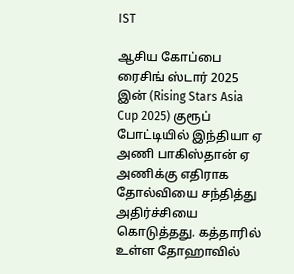IST

ஆசிய கோப்பை ரைசிங் ஸ்டார் 2025 இன் (Rising Stars Asia Cup 2025) குரூப் போட்டியில் இந்தியா ஏ அணி பாகிஸ்தான் ஏ அணிக்கு எதிராக தோல்வியை சந்தித்து அதிர்ச்சியை கொடுத்தது. கத்தாரில் உள்ள தோஹாவில்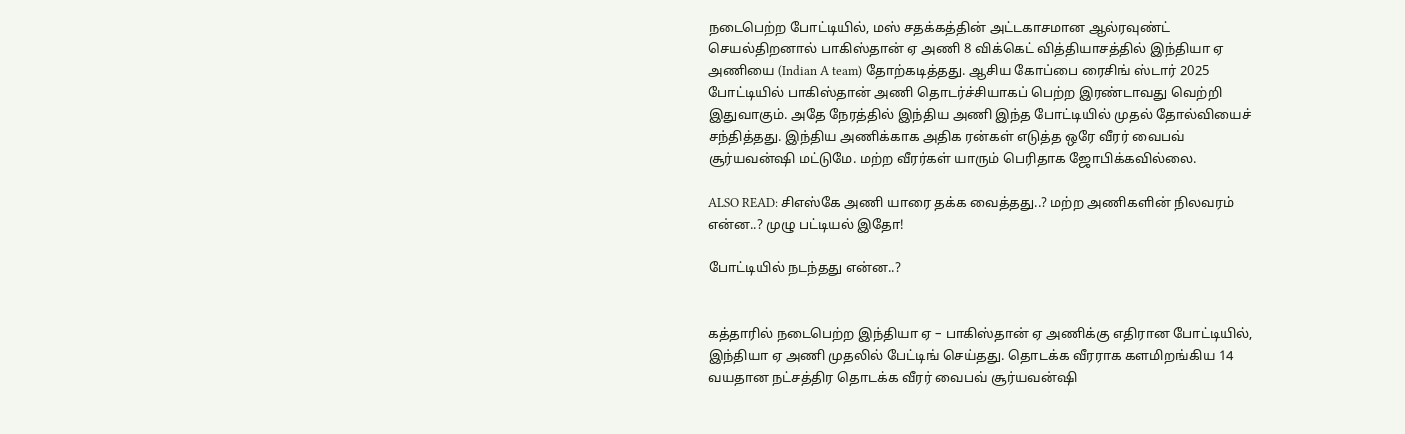நடைபெற்ற போட்டியில், மஸ் சதக்கத்தின் அட்டகாசமான ஆல்ரவுண்ட் செயல்திறனால் பாகிஸ்தான் ஏ அணி 8 விக்கெட் வித்தியாசத்தில் இந்தியா ஏ அணியை (Indian A team) தோற்கடித்தது. ஆசிய கோப்பை ரைசிங் ஸ்டார் 2025 போட்டியில் பாகிஸ்தான் அணி தொடர்ச்சியாகப் பெற்ற இரண்டாவது வெற்றி இதுவாகும். அதே நேரத்தில் இந்திய அணி இந்த போட்டியில் முதல் தோல்வியைச் சந்தித்தது. இந்திய அணிக்காக அதிக ரன்கள் எடுத்த ஒரே வீரர் வைபவ் சூர்யவன்ஷி மட்டுமே. மற்ற வீரர்கள் யாரும் பெரிதாக ஜோபிக்கவில்லை.

ALSO READ: சிஎஸ்கே அணி யாரை தக்க வைத்தது..? மற்ற அணிகளின் நிலவரம் என்ன..? முழு பட்டியல் இதோ!

போட்டியில் நடந்தது என்ன..?


கத்தாரில் நடைபெற்ற இந்தியா ஏ – பாகிஸ்தான் ஏ அணிக்கு எதிரான போட்டியில், இந்தியா ஏ அணி முதலில் பேட்டிங் செய்தது. தொடக்க வீரராக களமிறங்கிய 14 வயதான நட்சத்திர தொடக்க வீரர் வைபவ் சூர்யவன்ஷி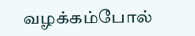வழக்கம்போல்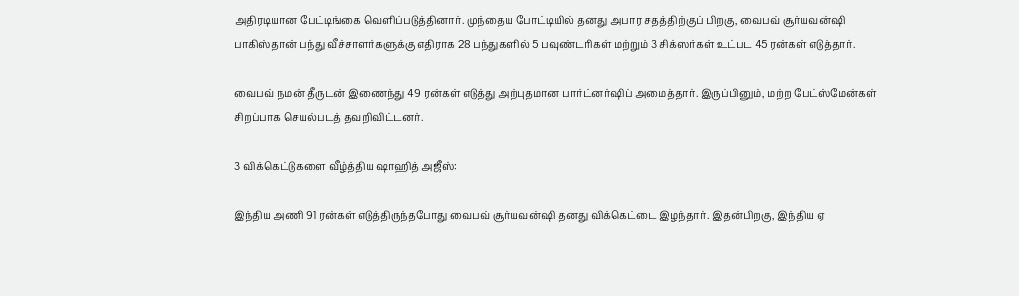அதிரடியான பேட்டிங்கை வெளிப்படுத்தினார். முந்தைய போட்டியில் தனது அபார சதத்திற்குப் பிறகு, வைபவ் சூர்யவன்ஷி பாகிஸ்தான் பந்து வீச்சாளர்களுக்கு எதிராக 28 பந்துகளில் 5 பவுண்டரிகள் மற்றும் 3 சிக்ஸர்கள் உட்பட 45 ரன்கள் எடுத்தார்.

வைபவ் நமன் தீருடன் இணைந்து 49 ரன்கள் எடுத்து அற்புதமான பார்ட்னர்ஷிப் அமைத்தார். இருப்பினும், மற்ற பேட்ஸ்மேன்கள் சிறப்பாக செயல்படத் தவறிவிட்டனர்.

3 விக்கெட்டுகளை வீழ்த்திய ஷாஹித் அஜீஸ்:

இந்திய அணி 91 ரன்கள் எடுத்திருந்தபோது வைபவ் சூர்யவன்ஷி தனது விக்கெட்டை இழந்தார். இதன்பிறகு, இந்திய ஏ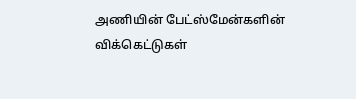அணியின் பேட்ஸ்மேன்களின் விக்கெட்டுகள்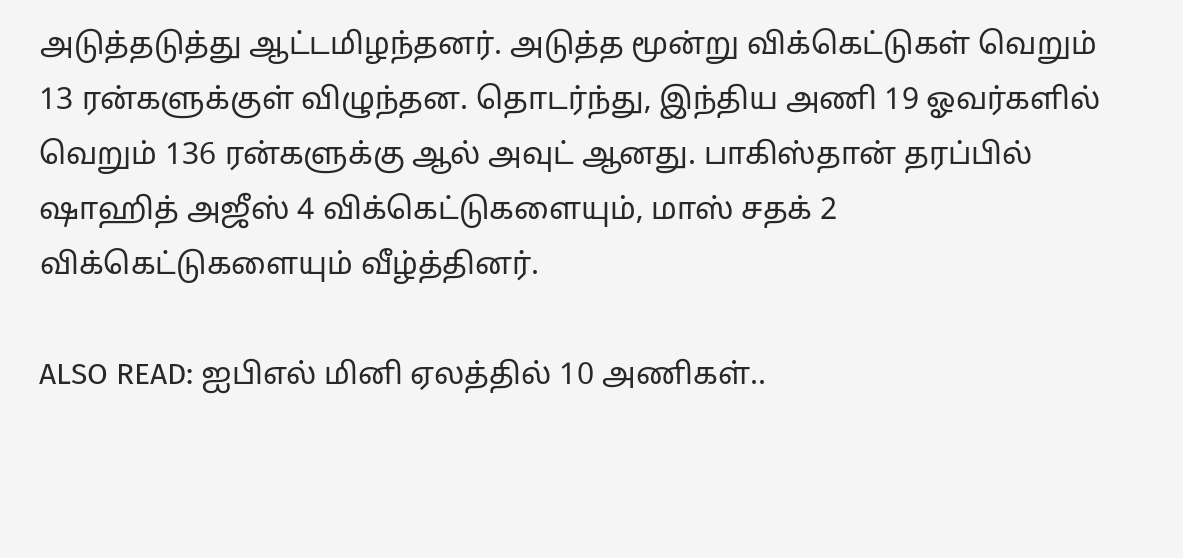அடுத்தடுத்து ஆட்டமிழந்தனர். அடுத்த மூன்று விக்கெட்டுகள் வெறும் 13 ரன்களுக்குள் விழுந்தன. தொடர்ந்து, இந்திய அணி 19 ஓவர்களில் வெறும் 136 ரன்களுக்கு ஆல் அவுட் ஆனது. பாகிஸ்தான் தரப்பில் ஷாஹித் அஜீஸ் 4 விக்கெட்டுகளையும், மாஸ் சதக் 2 விக்கெட்டுகளையும் வீழ்த்தினர்.

ALSO READ: ஐபிஎல் மினி ஏலத்தில் 10 அணிகள்..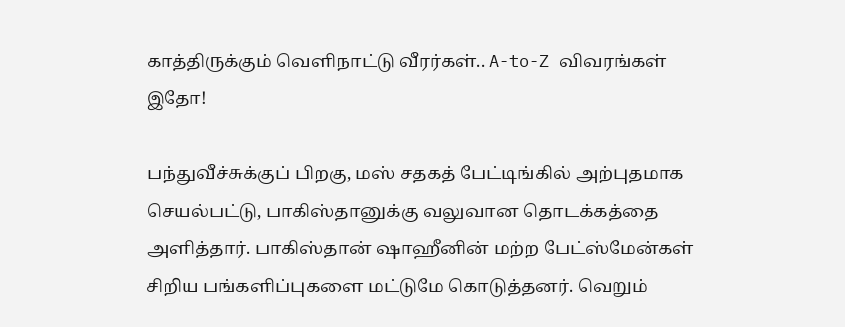காத்திருக்கும் வெளிநாட்டு வீரர்கள்.. A-to-Z விவரங்கள் இதோ!

பந்துவீச்சுக்குப் பிறகு, மஸ் சதகத் பேட்டிங்கில் அற்புதமாக செயல்பட்டு, பாகிஸ்தானுக்கு வலுவான தொடக்கத்தை அளித்தார். பாகிஸ்தான் ஷாஹீனின் மற்ற பேட்ஸ்மேன்கள் சிறிய பங்களிப்புகளை மட்டுமே கொடுத்தனர். வெறும்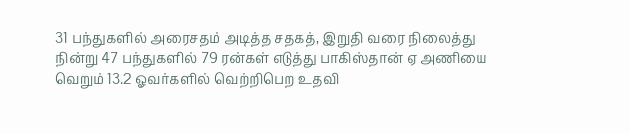31 பந்துகளில் அரைசதம் அடித்த சதகத், இறுதி வரை நிலைத்து நின்று 47 பந்துகளில் 79 ரன்கள் எடுத்து பாகிஸ்தான் ஏ அணியை வெறும் 13.2 ஓவர்களில் வெற்றிபெற உதவி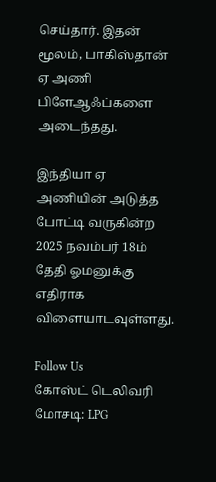செய்தார். இதன் மூலம், பாகிஸ்தான் ஏ அணி பிளேஆஃப்களை அடைந்தது.

இந்தியா ஏ அணியின் அடுத்த போட்டி வருகின்ற 2025 நவம்பர் 18ம் தேதி ஓமனுக்கு எதிராக விளையாடவுள்ளது.

Follow Us
கோஸ்ட் டெலிவரி மோசடி: LPG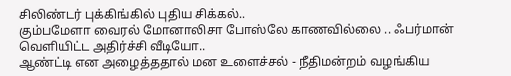சிலிண்டர் புக்கிங்கில் புதிய சிக்கல்..
கும்பமேளா வைரல் மோனாலிசா போஸ்லே காணவில்லை .. ஃபர்மான் வெளியிட்ட அதிர்ச்சி வீடியோ..
ஆண்ட்டி என அழைத்ததால் மன உளைச்சல் - நீதிமன்றம் வழங்கிய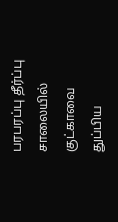பரபரப்பு தீர்ப்பு
சாலையில் குட்காவை துப்பிய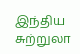இந்திய சுற்றுலா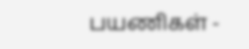பயணிகள் -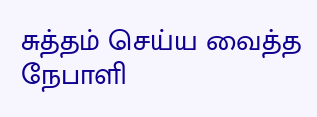சுத்தம் செய்ய வைத்த நேபாளி